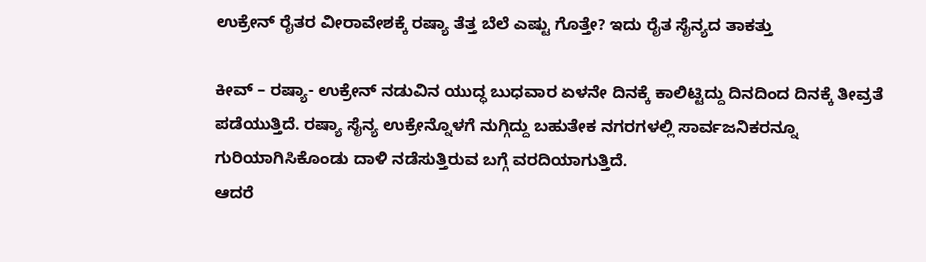ಉಕ್ರೇನ್ ರೈತರ ವೀರಾವೇಶಕ್ಕೆ ರಷ್ಯಾ ತೆತ್ತ ಬೆಲೆ ಎಷ್ಟು ಗೊತ್ತೇ? ಇದು ರೈತ ಸೈನ್ಯದ ತಾಕತ್ತು

ಕೀವ್ – ರಷ್ಯಾ- ಉಕ್ರೇನ್ ನಡುವಿನ ಯುದ್ಧ ಬುಧವಾರ ಏಳನೇ ದಿನಕ್ಕೆ ಕಾಲಿಟ್ಟಿದ್ದು ದಿನದಿಂದ ದಿನಕ್ಕೆ ತೀವ್ರತೆ ಪಡೆಯುತ್ತಿದೆ. ರಷ್ಯಾ ಸೈನ್ಯ ಉಕ್ರೇನ್ನೊಳಗೆ ನುಗ್ಗಿದ್ದು ಬಹುತೇಕ ನಗರಗಳಲ್ಲಿ ಸಾರ್ವಜನಿಕರನ್ನೂ ಗುರಿಯಾಗಿಸಿಕೊಂಡು ದಾಳಿ ನಡೆಸುತ್ತಿರುವ ಬಗ್ಗೆ ವರದಿಯಾಗುತ್ತಿದೆ.
ಆದರೆ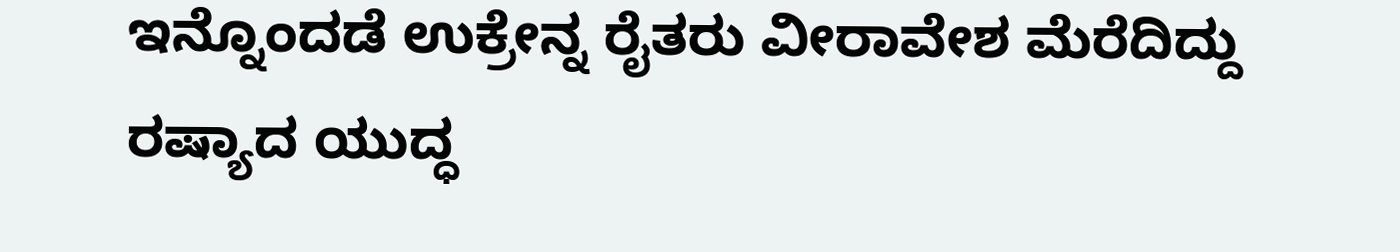ಇನ್ನೊಂದಡೆ ಉಕ್ರೇನ್ನ ರೈತರು ವೀರಾವೇಶ ಮೆರೆದಿದ್ದು ರಷ್ಯಾದ ಯುದ್ಧ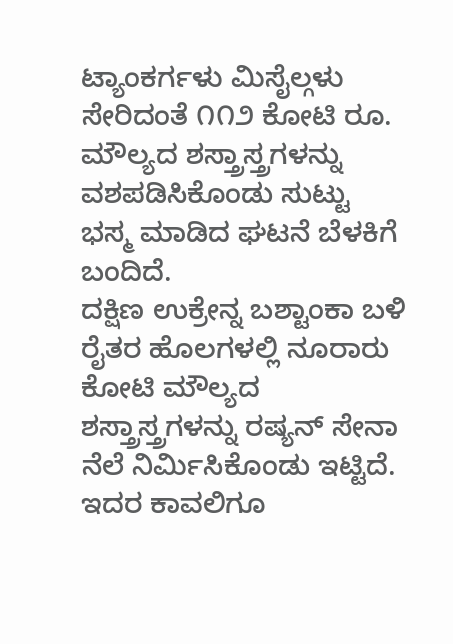ಟ್ಯಾಂಕರ್ಗಳು ಮಿಸೈಲ್ಗಳು ಸೇರಿದಂತೆ ೧೧೨ ಕೋಟಿ ರೂ. ಮೌಲ್ಯದ ಶಸ್ತ್ರಾಸ್ತ್ರಗಳನ್ನು ವಶಪಡಿಸಿಕೊಂಡು ಸುಟ್ಟು ಭಸ್ಮ ಮಾಡಿದ ಘಟನೆ ಬೆಳಕಿಗೆ ಬಂದಿದೆ.
ದಕ್ಷಿಣ ಉಕ್ರೇನ್ನ ಬಶ್ಟಾಂಕಾ ಬಳಿ ರೈತರ ಹೊಲಗಳಲ್ಲಿ ನೂರಾರು ಕೋಟಿ ಮೌಲ್ಯದ ಶಸ್ತ್ರಾಸ್ತ್ರಗಳನ್ನು ರಷ್ಯನ್ ಸೇನಾ ನೆಲೆ ನಿರ್ಮಿಸಿಕೊಂಡು ಇಟ್ಟಿದೆ. ಇದರ ಕಾವಲಿಗೂ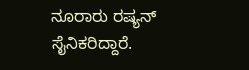ನೂರಾರು ರಷ್ಯನ್ ಸೈನಿಕರಿದ್ದಾರೆ.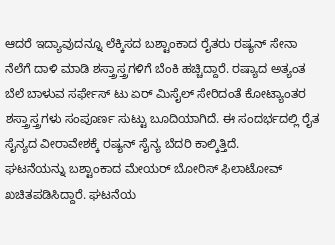ಆದರೆ ಇದ್ಯಾವುದನ್ನೂ ಲೆಕ್ಕಿಸದ ಬಶ್ಟಾಂಕಾದ ರೈತರು ರಷ್ಯನ್ ಸೇನಾ ನೆಲೆಗೆ ದಾಳಿ ಮಾಡಿ ಶಸ್ತ್ರಾಸ್ತ್ರಗಳಿಗೆ ಬೆಂಕಿ ಹಚ್ಚಿದ್ದಾರೆ. ರಷ್ಯಾದ ಅತ್ಯಂತ ಬೆಲೆ ಬಾಳುವ ಸರ್ಫೇಸ್ ಟು ಏರ್ ಮಿಸೈಲ್ ಸೇರಿದಂತೆ ಕೋಟ್ಯಾಂತರ ಶಸ್ತ್ರಾಸ್ತ್ರಗಳು ಸಂಪೂರ್ಣ ಸುಟ್ಟು ಬೂದಿಯಾಗಿದೆ. ಈ ಸಂದರ್ಭದಲ್ಲಿ ರೈತ ಸೈನ್ಯದ ವೀರಾವೇಶಕ್ಕೆ ರಷ್ಯನ್ ಸೈನ್ಯ ಬೆದರಿ ಕಾಲ್ಕಿತ್ತಿದೆ.
ಘಟನೆಯನ್ನು ಬಶ್ಟಾಂಕಾದ ಮೇಯರ್ ಬೋರಿಸ್ ಫಿಲಾಟೋವ್ ಖಚಿತಪಡಿಸಿದ್ದಾರೆ. ಘಟನೆಯ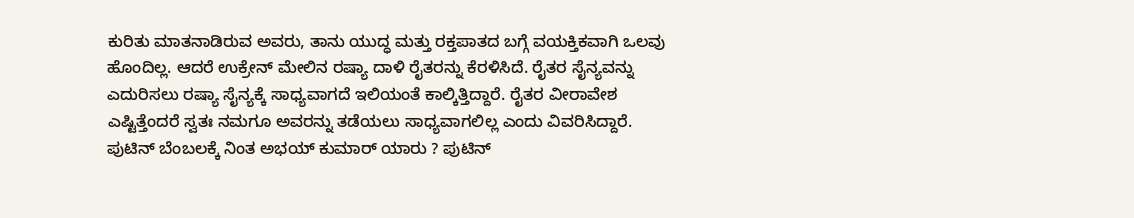ಕುರಿತು ಮಾತನಾಡಿರುವ ಅವರು, ತಾನು ಯುದ್ಧ ಮತ್ತು ರಕ್ತಪಾತದ ಬಗ್ಗೆ ವಯಕ್ತಿಕವಾಗಿ ಒಲವು ಹೊಂದಿಲ್ಲ. ಆದರೆ ಉಕ್ರೇನ್ ಮೇಲಿನ ರಷ್ಯಾ ದಾಳಿ ರೈತರನ್ನು ಕೆರಳಿಸಿದೆ. ರೈತರ ಸೈನ್ಯವನ್ನು ಎದುರಿಸಲು ರಷ್ಯಾ ಸೈನ್ಯಕ್ಕೆ ಸಾಧ್ಯವಾಗದೆ ಇಲಿಯಂತೆ ಕಾಲ್ಕಿತ್ತಿದ್ದಾರೆ. ರೈತರ ವೀರಾವೇಶ ಎಷ್ಟಿತ್ತೆಂದರೆ ಸ್ವತಃ ನಮಗೂ ಅವರನ್ನು ತಡೆಯಲು ಸಾಧ್ಯವಾಗಲಿಲ್ಲ ಎಂದು ವಿವರಿಸಿದ್ದಾರೆ.
ಪುಟಿನ್ ಬೆಂಬಲಕ್ಕೆ ನಿಂತ ಅಭಯ್ ಕುಮಾರ್ ಯಾರು ? ಪುಟಿನ್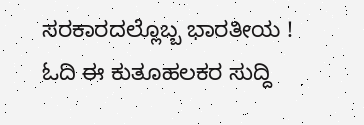ಸರಕಾರದಲ್ಲೊಬ್ಬ ಭಾರತೀಯ ! ಓದಿ ಈ ಕುತೂಹಲಕರ ಸುದ್ದಿ